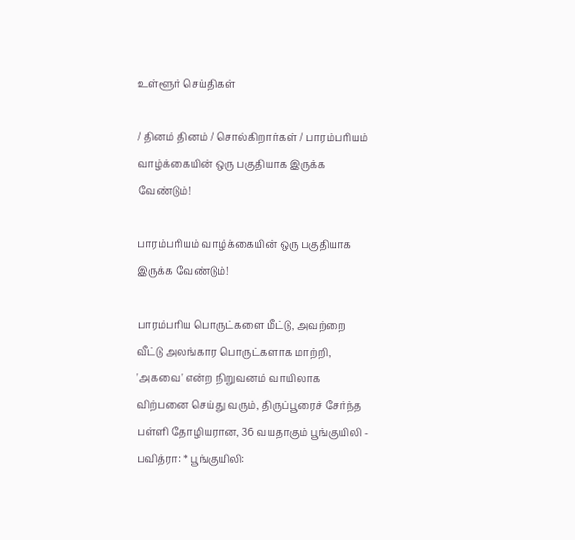உள்ளூர் செய்திகள்

/ தினம் தினம் / சொல்கிறார்கள் / பாரம்பரியம் வாழ்க்கையின் ஒரு பகுதியாக இருக்க வேண்டும்!

பாரம்பரியம் வாழ்க்கையின் ஒரு பகுதியாக இருக்க வேண்டும்!

பாரம்பரிய பொருட்களை மீட்டு, அவற்றை வீட்டு அலங்கார பொருட்களாக மாற்றி, 'அகவை' என்ற நிறுவனம் வாயிலாக விற்பனை செய்து வரும், திருப்பூரைச் சேர்ந்த பள்ளி தோழியரான, 36 வயதாகும் பூங்குயிலி - பவித்ரா: * பூங்குயிலி: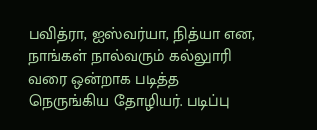பவித்ரா, ஐஸ்வர்யா, நித்யா என, நாங்கள் நால்வரும் கல்லுாரி வரை ஒன்றாக படித்த நெருங்கிய தோழியர். படிப்பு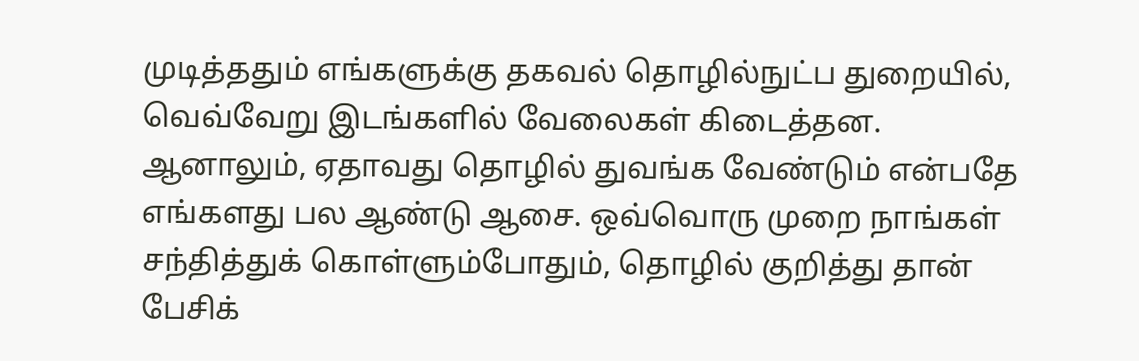முடித்ததும் எங்களுக்கு தகவல் தொழில்நுட்ப துறையில், வெவ்வேறு இடங்களில் வேலைகள் கிடைத்தன. ஆனாலும், ஏதாவது தொழில் துவங்க வேண்டும் என்பதே எங்களது பல ஆண்டு ஆசை. ஒவ்வொரு முறை நாங்கள் சந்தித்துக் கொள்ளும்போதும், தொழில் குறித்து தான் பேசிக்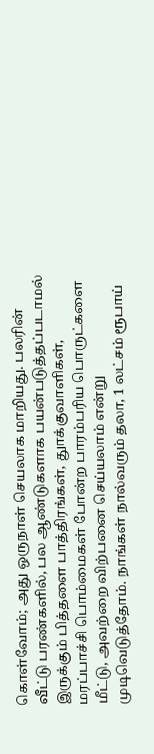கொள்வோம்; அது ஒருநாள் செயலாக மாறியது. பலரின் வீட்டு பரண்களில், பல ஆண்டுகளாக பயன்படுத்தப்படாமல் இருக்கும் பித்தளை பாத்திரங்கள், துாக்குவாளிகள், மரப்பாச்சி பொம்மைகள் போன்ற பாரம்பரிய பொருட்களை மீட்டு, அவற்றை விற்பனை செய்யலாம் என்று முடிவெடுத்தோம். நாங்கள் நால்வரும் தலா, 1 லட்சம் ரூபாய்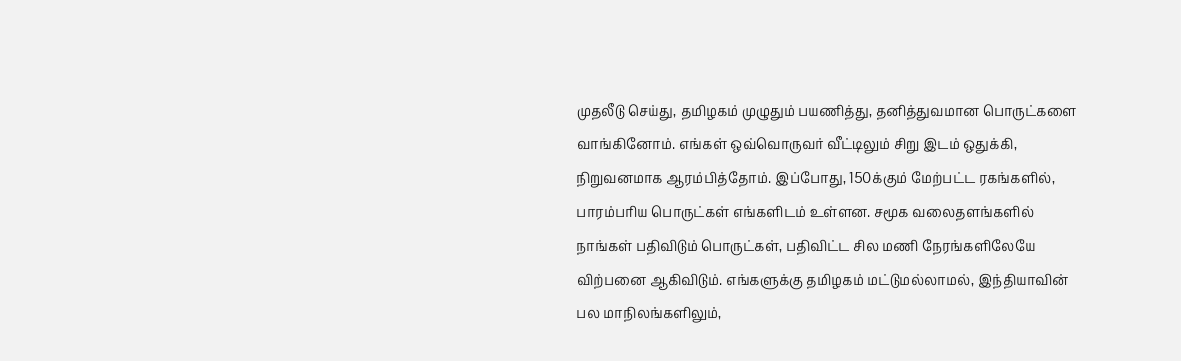முதலீடு செய்து, தமிழகம் முழுதும் பயணித்து, தனித்துவமான பொருட்களை வாங்கினோம். எங்கள் ஒவ்வொருவர் வீட்டிலும் சிறு இடம் ஒதுக்கி, நிறுவனமாக ஆரம்பித்தோம். இப்போது, 150க்கும் மேற்பட்ட ரகங்களில், பாரம்பரிய பொருட்கள் எங்களிடம் உள்ளன. சமூக வலைதளங்களில் நாங்கள் பதிவிடும் பொருட்கள், பதிவிட்ட சில மணி நேரங்களிலேயே விற்பனை ஆகிவிடும். எங்களுக்கு தமிழகம் மட்டுமல்லாமல், இந்தியாவின் பல மாநிலங்களிலும்,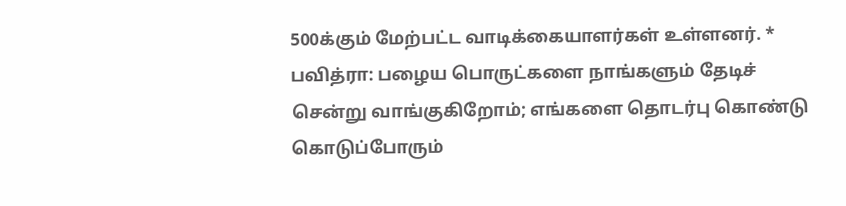500க்கும் மேற்பட்ட வாடிக்கையாளர்கள் உள்ளனர். * பவித்ரா: பழைய பொருட்களை நாங்களும் தேடிச் சென்று வாங்குகிறோம்; எங்களை தொடர்பு கொண்டு கொடுப்போரும்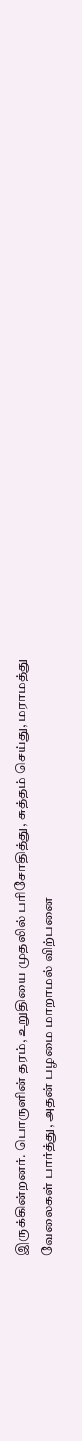இருக்கின்றனர். பொருளின் தரம், உறுதியை முதலில் பரிசோதித்து, சுத்தம் செய்து, மராமத்து வேலைகள் பார்த்து, அதன் பழமை மாறாமல் விற்பனை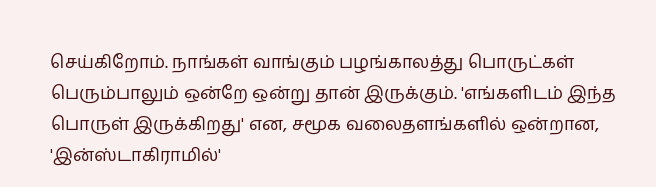செய்கிறோம். நாங்கள் வாங்கும் பழங்காலத்து பொருட்கள் பெரும்பாலும் ஒன்றே ஒன்று தான் இருக்கும். 'எங்களிடம் இந்த பொருள் இருக்கிறது' என, சமூக வலைதளங்களில் ஒன்றான, 'இன்ஸ்டாகிராமில்'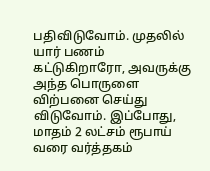பதிவிடுவோம். முதலில் யார் பணம் கட்டுகிறாரோ, அவருக்கு அந்த பொருளை விற்பனை செய்து விடுவோம். இப்போது, மாதம் 2 லட்சம் ரூபாய் வரை வர்த்தகம்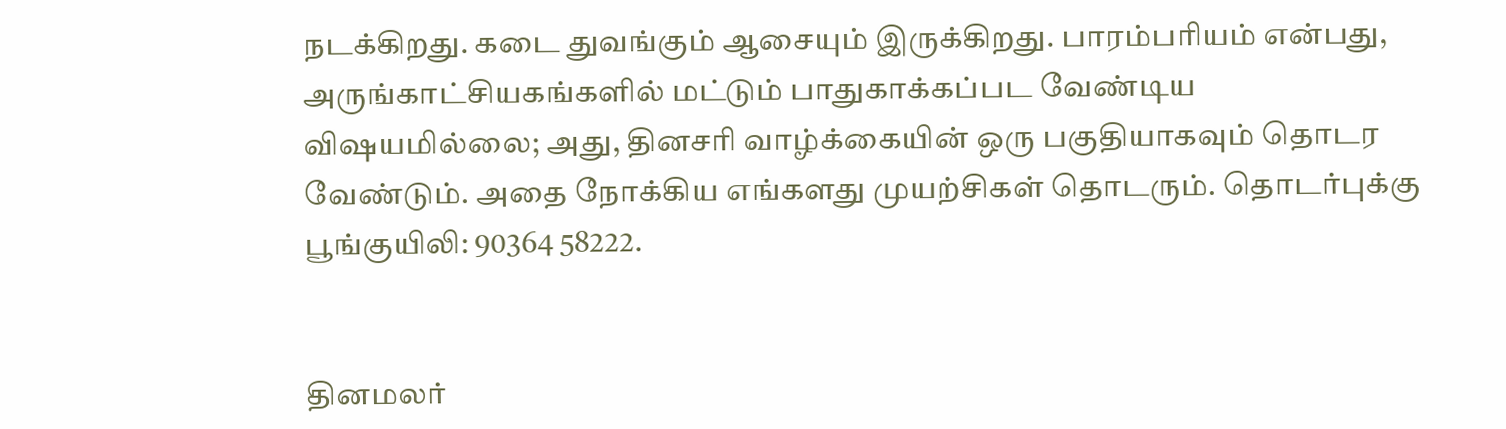நடக்கிறது. கடை துவங்கும் ஆசையும் இருக்கிறது. பாரம்பரியம் என்பது, அருங்காட்சியகங்களில் மட்டும் பாதுகாக்கப்பட வேண்டிய விஷயமில்லை; அது, தினசரி வாழ்க்கையின் ஒரு பகுதியாகவும் தொடர வேண்டும். அதை நோக்கிய எங்களது முயற்சிகள் தொடரும். தொடர்புக்கு பூங்குயிலி: 90364 58222.


தினமலர்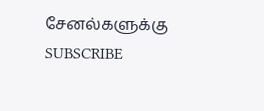சேனல்களுக்கு SUBSCRIBE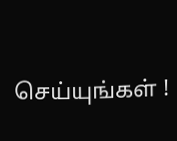செய்யுங்கள் !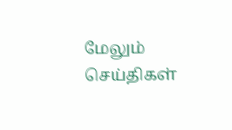மேலும் செய்திகள்